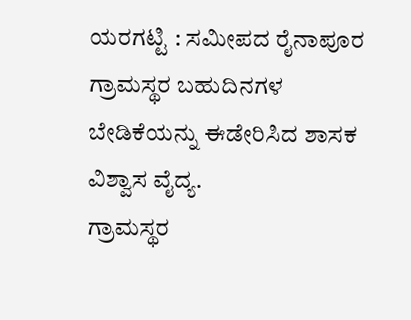ಯರಗಟ್ಟಿ : ಸಮೀಪದ ರೈನಾಪೂರ ಗ್ರಾಮಸ್ಥರ ಬಹುದಿನಗಳ ಬೇಡಿಕೆಯನ್ನು ಈಡೇರಿಸಿದ ಶಾಸಕ ವಿಶ್ವಾಸ ವೈದ್ಯ.
ಗ್ರಾಮಸ್ಥರ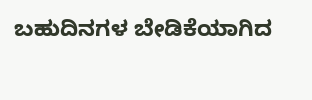ಬಹುದಿನಗಳ ಬೇಡಿಕೆಯಾಗಿದ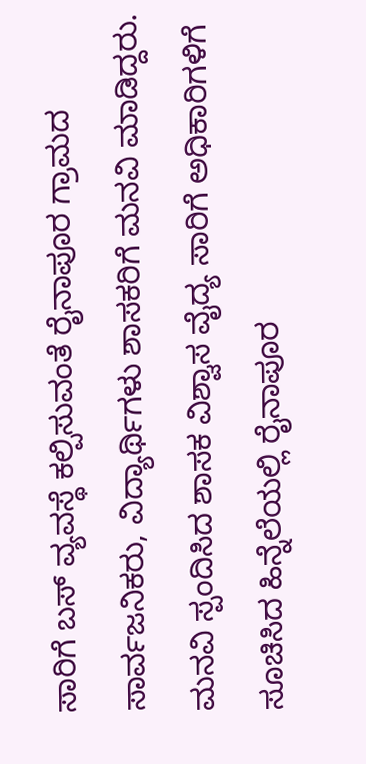ಸಾರಿಗೆ ಬಸ್ ವ್ಯವಸ್ಥೆ ಕಲ್ಪಿಸುವಂತೆ ರೈನಾಪೂರ ಗ್ರಾಮದ ಸಾರ್ವಜನಿಕರು, ವಿದ್ಯಾರ್ಥಿಗಳು ಶಾಸಕರಿಗೆ ಮನವಿ ಮಾಡಿದ್ದರು.
ಮನವಿ ಸ್ಪಂದಿಸಿದ ಶಾಸಕ ವಿಶ್ವಾಸ ವೈದ್ಯ ಸಾರಿಗೆ ಅಧಿಕಾರಿಗಳಿಗೆ ಸೂಚಿಸಿದ ಹಿನ್ನೆಲೆಯಲ್ಲಿ ರೈನಾಪೂರ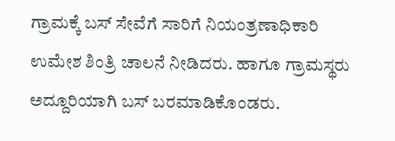ಗ್ರಾಮಕ್ಕೆ ಬಸ್ ಸೇವೆಗೆ ಸಾರಿಗೆ ನಿಯಂತ್ರಣಾಧಿಕಾರಿ ಉಮೇಶ ಶಿಂತ್ರಿ ಚಾಲನೆ ನೀಡಿದರು. ಹಾಗೂ ಗ್ರಾಮಸ್ಥರು ಅದ್ದೂರಿಯಾಗಿ ಬಸ್ ಬರಮಾಡಿಕೊಂಡರು.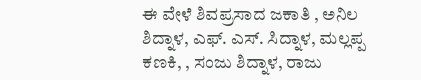ಈ ವೇಳೆ ಶಿವಪ್ರಸಾದ ಜಕಾತಿ , ಅನಿಲ ಶಿದ್ನಾಳ, ಎಫ್. ಎಸ್. ಸಿದ್ನಾಳ, ಮಲ್ಲಪ್ಪ ಕಣಕಿ, , ಸಂಜು ಶಿದ್ನಾಳ, ರಾಜು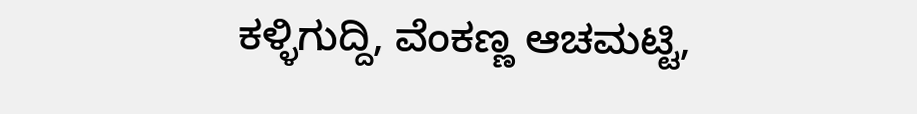ಕಳ್ಳಿಗುದ್ದಿ, ವೆಂಕಣ್ಣ ಆಚಮಟ್ಟಿ,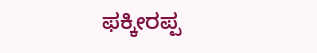ಫಕ್ಕೀರಪ್ಪ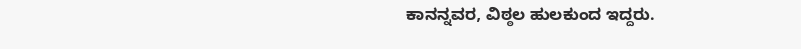ಕಾನನ್ನವರ, ವಿಠ್ಠಲ ಹುಲಕುಂದ ಇದ್ದರು.